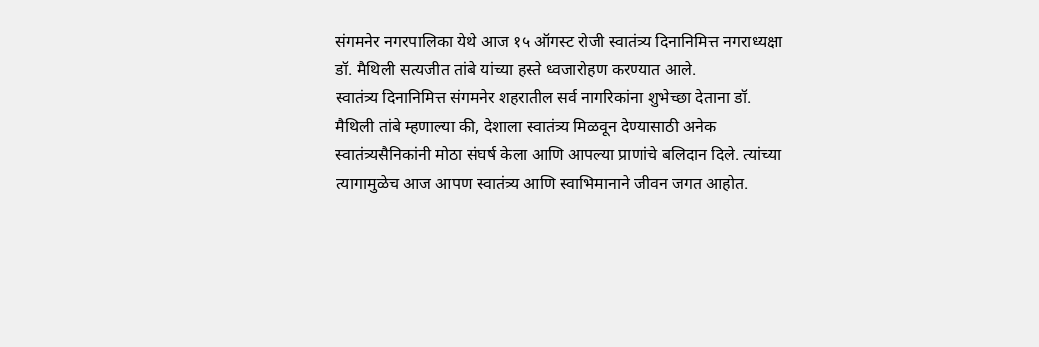संगमनेर नगरपालिका येथे आज १५ ऑगस्ट रोजी स्वातंत्र्य दिनानिमित्त नगराध्यक्षा डॉ. मैथिली सत्यजीत तांबे यांच्या हस्ते ध्वजारोहण करण्यात आले.
स्वातंत्र्य दिनानिमित्त संगमनेर शहरातील सर्व नागरिकांना शुभेच्छा देताना डॉ. मैथिली तांबे म्हणाल्या की, देशाला स्वातंत्र्य मिळवून देण्यासाठी अनेक स्वातंत्र्यसैनिकांनी मोठा संघर्ष केला आणि आपल्या प्राणांचे बलिदान दिले. त्यांच्या त्यागामुळेच आज आपण स्वातंत्र्य आणि स्वाभिमानाने जीवन जगत आहोत.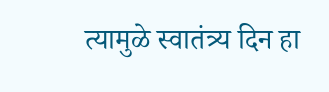त्यामुळे स्वातंत्र्य दिन हा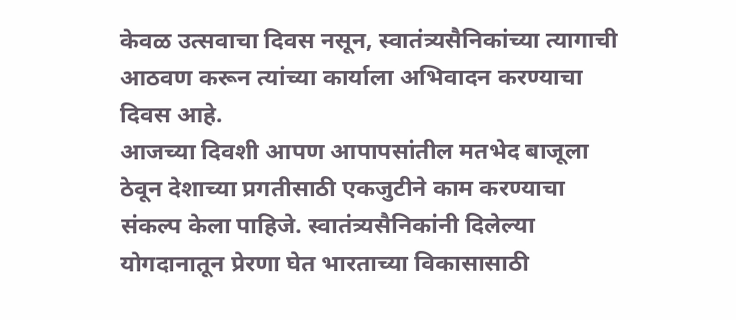केवळ उत्सवाचा दिवस नसून, स्वातंत्र्यसैनिकांच्या त्यागाची आठवण करून त्यांच्या कार्याला अभिवादन करण्याचा दिवस आहे.
आजच्या दिवशी आपण आपापसांतील मतभेद बाजूला ठेवून देशाच्या प्रगतीसाठी एकजुटीने काम करण्याचा संकल्प केला पाहिजे. स्वातंत्र्यसैनिकांनी दिलेल्या योगदानातून प्रेरणा घेत भारताच्या विकासासाठी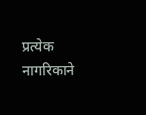प्रत्येक नागरिकाने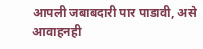आपली जबाबदारी पार पाडावी, असे आवाहनही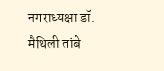नगराध्यक्षा डॉ. मैथिली तांबे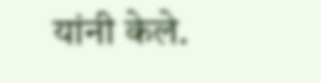यांनी केले.